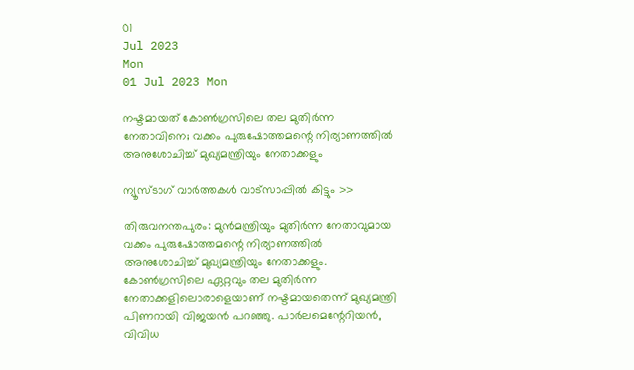01
Jul 2023
Mon
01 Jul 2023 Mon

നഷ്ടമായത് കോണ്‍ഗ്രസിലെ തല മുതിര്‍ന്ന നേതാവിനെ; വക്കം പുരുഷോത്തമന്റെ നിര്യാണത്തില്‍ അനുശോചിച്ച് മുഖ്യമന്ത്രിയും നേതാക്കളും

ന്യൂസ്ടാഗ് വാര്‍ത്തകള്‍ വാട്‌സാപ്പില്‍ കിട്ടും >>

തിരുവനന്തപുരം: മുന്‍മന്ത്രിയും മുതിര്‍ന്ന നേതാവുമായ വക്കം പുരുഷോത്തമന്റെ നിര്യാണത്തില്‍ അനുശോചിച്ച് മുഖ്യമന്ത്രിയും നേതാക്കളും. കോണ്‍ഗ്രസിലെ ഏറ്റവും തല മുതിര്‍ന്ന നേതാക്കളിലൊരാളെയാണ് നഷ്ടമായതെന്ന് മുഖ്യമന്ത്രി പിണറായി വിജയന്‍ പറഞ്ഞു. പാര്‍ലമെന്റേറിയന്‍, വിവിധ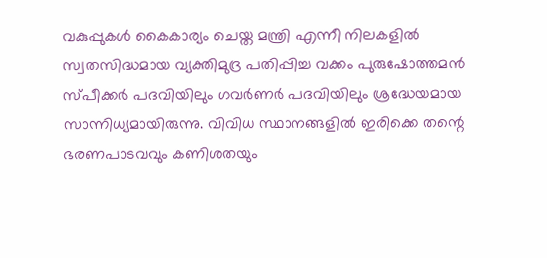വകുപ്പുകള്‍ കൈകാര്യം ചെയ്ത മന്ത്രി എന്നീ നിലകളില്‍ സ്വതസിദ്ധമായ വ്യക്തിമുദ്ര പതിപ്പിച്ച വക്കം പുരുഷോത്തമന്‍ സ്പീക്കര്‍ പദവിയിലും ഗവര്‍ണര്‍ പദവിയിലും ശ്രദ്ധേയമായ സാന്നിധ്യമായിരുന്നു. വിവിധ സ്ഥാനങ്ങളില്‍ ഇരിക്കെ തന്റെ ഭരണപാടവവും കണിശതയും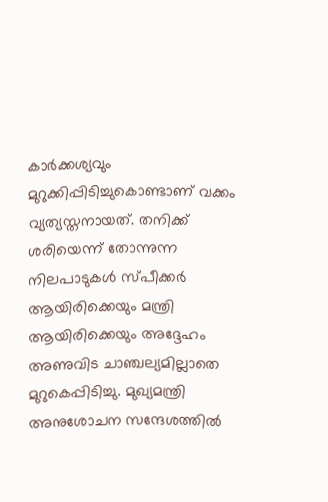കാര്‍ക്കശ്യവും മുറുക്കിപ്പിടിച്ചുകൊണ്ടാണ് വക്കം വ്യത്യസ്തനായത്. തനിക്ക് ശരിയെന്ന് തോന്നുന്ന നിലപാടുകള്‍ സ്പീക്കര്‍ ആയിരിക്കെയും മന്ത്രി ആയിരിക്കെയും അദ്ദേഹം അണുവിട ചാഞ്ചല്യമില്ലാതെ മുറുകെപ്പിടിച്ചു. മുഖ്യമന്ത്രി അനുശോചന സന്ദേശത്തില്‍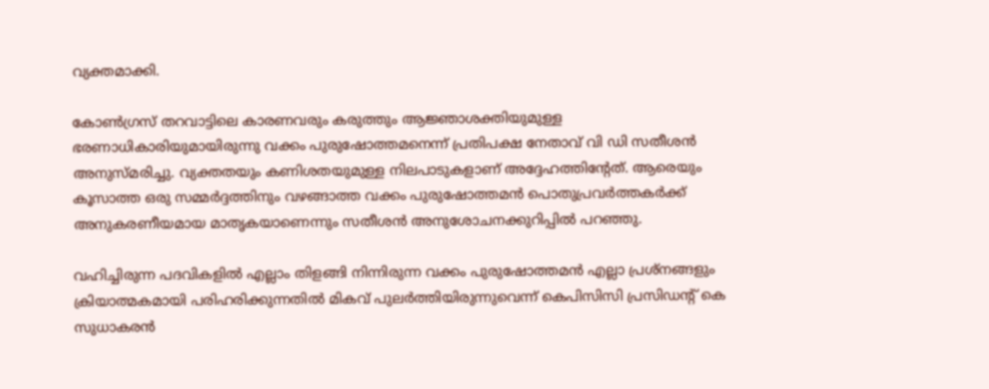വ്യക്തമാക്കി.

കോണ്‍ഗ്രസ് തറവാട്ടിലെ കാരണവരും കരുത്തും ആജ്ഞാശക്തിയുമുള്ള ഭരണാധികാരിയുമായിരുന്നു വക്കം പുരുഷോത്തമനെന്ന് പ്രതിപക്ഷ നേതാവ് വി ഡി സതീശന്‍ അനുസ്മരിച്ചു. വ്യക്തതയും കണിശതയുമുള്ള നിലപാടുകളാണ് അദ്ദേഹത്തിന്റേത്. ആരെയും കൂസാത്ത ഒരു സമ്മര്‍ദ്ദത്തിനും വഴങ്ങാത്ത വക്കം പുരുഷോത്തമന്‍ പൊതുപ്രവര്‍ത്തകര്‍ക്ക് അനുകരണീയമായ മാതൃകയാണെന്നും സതീശന്‍ അനുശോചനക്കുറിപ്പില്‍ പറഞ്ഞു.

വഹിച്ചിരുന്ന പദവികളില്‍ എല്ലാം തിളങ്ങി നിന്നിരുന്ന വക്കം പുരുഷോത്തമന്‍ എല്ലാ പ്രശ്‌നങ്ങളും ക്രിയാത്മകമായി പരിഹരിക്കുന്നതില്‍ മികവ് പുലര്‍ത്തിയിരുന്നുവെന്ന് കെപിസിസി പ്രസിഡന്റ് കെ സുധാകരന്‍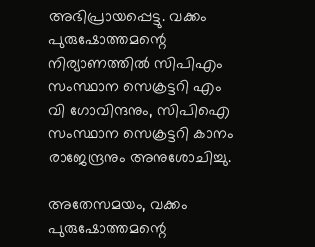അഭിപ്രായപ്പെട്ടു. വക്കം പുരുഷോത്തമന്റെ നിര്യാണത്തില്‍ സിപിഎം സംസ്ഥാന സെക്രട്ടറി എം വി ഗോവിന്ദനും, സിപിഐ സംസ്ഥാന സെക്രട്ടറി കാനം രാജേന്ദ്രനും അനുശോചിച്ചു.

അതേസമയം, വക്കം പുരുഷോത്തമന്റെ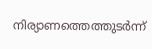നിര്യാണത്തെത്തുടര്‍ന്ന്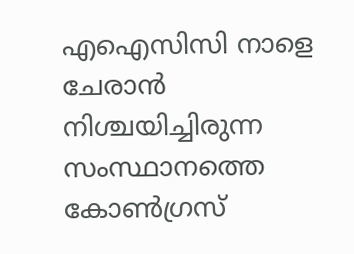എഐസിസി നാളെ ചേരാന്‍ നിശ്ചയിച്ചിരുന്ന സംസ്ഥാനത്തെ കോണ്‍ഗ്രസ്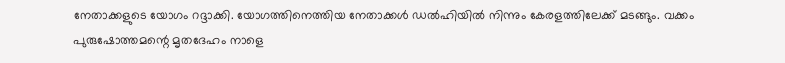നേതാക്കളുടെ യോഗം റദ്ദാക്കി. യോഗത്തിനെത്തിയ നേതാക്കള്‍ ഡല്‍ഹിയില്‍ നിന്നും കേരളത്തിലേക്ക് മടങ്ങും. വക്കം പുരുഷോത്തമന്റെ മൃതദേഹം നാളെ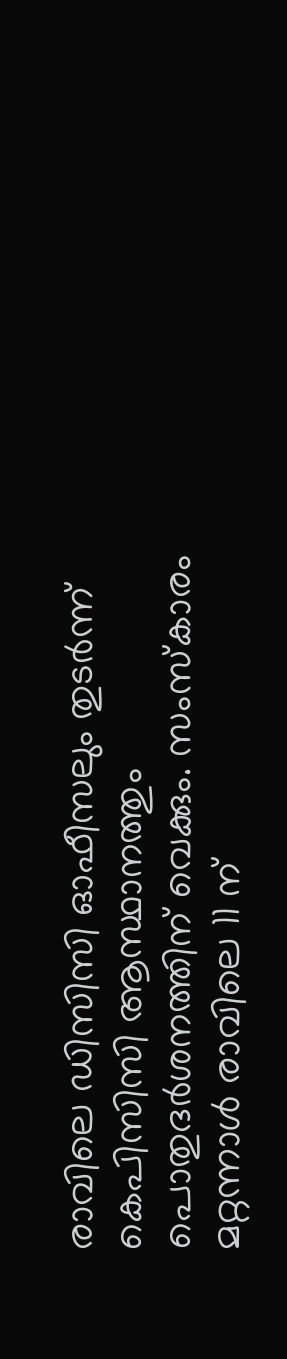രാവിലെ ഡിസിസി ഓഫീസലും തുടര്‍ന്ന് കെപിസിസി ആസ്ഥാനത്തും പൊതുദര്‍ശനത്തിന് വെക്കും. സംസ്‌കാരം മറ്റന്നാള്‍ രാവിലെ 11 ന്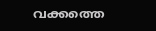വക്കത്തെ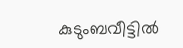കുടുംബവീട്ടില്‍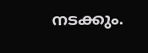നടക്കും.